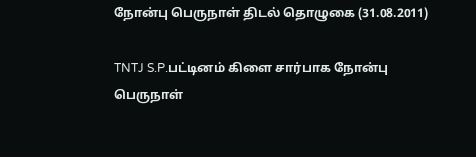நோன்பு பெருநாள் திடல் தொழுகை (31.08.2011)

TNTJ S.P.பட்டினம் கிளை சார்பாக நோன்பு பெருநாள்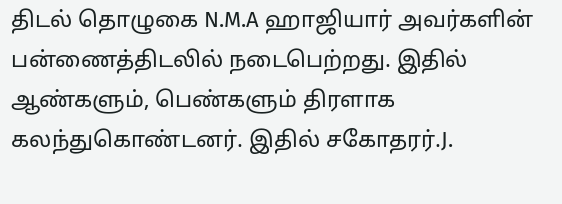திடல் தொழுகை N.M.A ஹாஜியார் அவர்களின் பன்ணைத்திடலில் நடைபெற்றது. இதில் ஆண்களும், பெண்களும் திரளாக கலந்துகொண்டனர். இதில் சகோதரர்.J.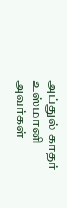அப்துல் காதர் உஸ்மானி அவர்கள்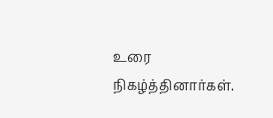உரை நிகழ்த்தினார்கள்.